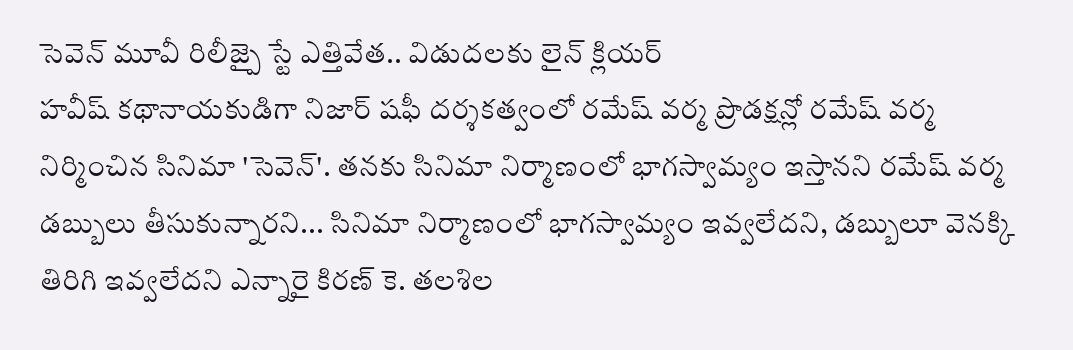సెవెన్ మూవీ రిలీజ్పై స్టే ఎత్తివేత.. విడుదలకు లైన్ క్లియర్
హవీష్ కథానాయకుడిగా నిజార్ షఫీ దర్శకత్వంలో రమేష్ వర్మ ప్రొడక్షన్లో రమేష్ వర్మ నిర్మించిన సినిమా 'సెవెన్'. తనకు సినిమా నిర్మాణంలో భాగస్వామ్యం ఇస్తానని రమేష్ వర్మ డబ్బులు తీసుకున్నారని... సినిమా నిర్మాణంలో భాగస్వామ్యం ఇవ్వలేదని, డబ్బులూ వెనక్కి తిరిగి ఇవ్వలేదని ఎన్నారై కిరణ్ కె. తలశిల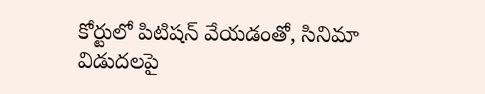కోర్టులో పిటిషన్ వేయడంతో, సినిమా విడుదలపై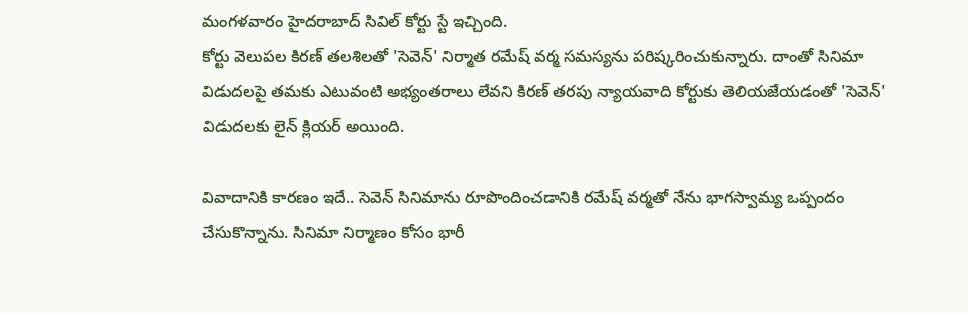మంగళవారం హైదరాబాద్ సివిల్ కోర్టు స్టే ఇచ్చింది.
కోర్టు వెలుపల కిరణ్ తలశిలతో 'సెవెన్' నిర్మాత రమేష్ వర్మ సమస్యను పరిష్కరించుకున్నారు. దాంతో సినిమా విడుదలపై తమకు ఎటువంటి అభ్యంతరాలు లేవని కిరణ్ తరపు న్యాయవాది కోర్టుకు తెలియజేయడంతో 'సెవెన్' విడుదలకు లైన్ క్లియర్ అయింది.

వివాదానికి కారణం ఇదే.. సెవెన్ సినిమాను రూపొందించడానికి రమేష్ వర్మతో నేను భాగస్వామ్య ఒప్పందం చేసుకొన్నాను. సినిమా నిర్మాణం కోసం భారీ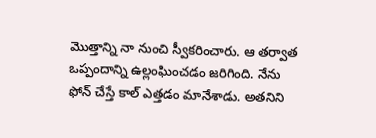మొత్తాన్ని నా నుంచి స్వీకరించారు. ఆ తర్వాత ఒప్పందాన్ని ఉల్లంఘించడం జరిగింది. నేను ఫోన్ చేస్తే కాల్ ఎత్తడం మానేశాడు. అతనిని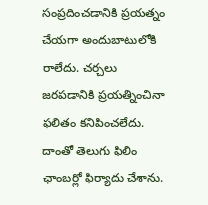సంప్రదించడానికి ప్రయత్నం చేయగా అందుబాటులోకి రాలేదు. చర్చలు జరపడానికి ప్రయత్నించినా ఫలితం కనిపించలేదు. దాంతో తెలుగు ఫిలిం ఛాంబర్లో ఫిర్యాదు చేశాను.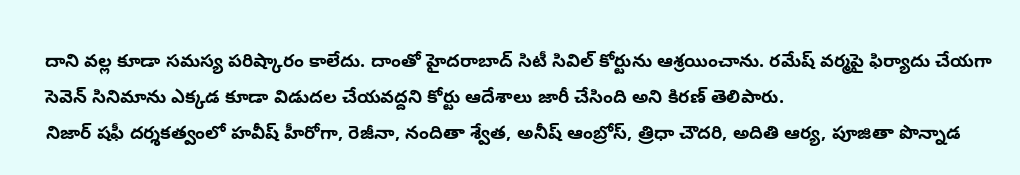దాని వల్ల కూడా సమస్య పరిష్కారం కాలేదు. దాంతో హైదరాబాద్ సిటీ సివిల్ కోర్టును ఆశ్రయించాను. రమేష్ వర్మపై ఫిర్యాదు చేయగా సెవెన్ సినిమాను ఎక్కడ కూడా విడుదల చేయవద్దని కోర్టు ఆదేశాలు జారీ చేసింది అని కిరణ్ తెలిపారు.
నిజార్ షఫీ దర్శకత్వంలో హవీష్ హీరోగా, రెజీనా, నందితా శ్వేత, అనీష్ ఆంబ్రోస్, త్రిధా చౌదరి, అదితి ఆర్య, పూజితా పొన్నాడ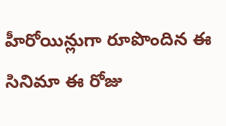హీరోయిన్లుగా రూపొందిన ఈ సినిమా ఈ రోజు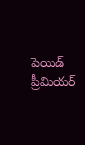పెయిడ్ ప్రీమియర్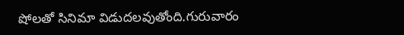షోలతో సినిమా విడుదలవుతోంది.గురువారం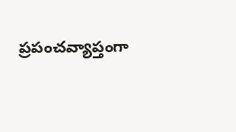ప్రపంచవ్యాప్తంగా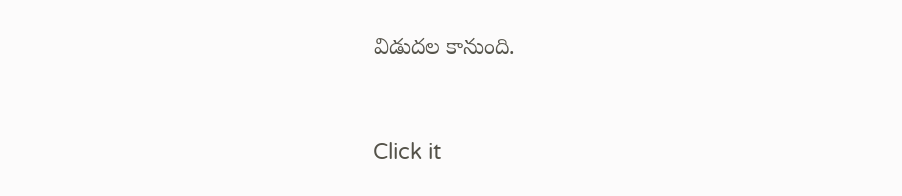విడుదల కానుంది.


Click it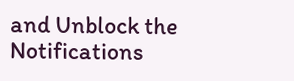and Unblock the Notifications